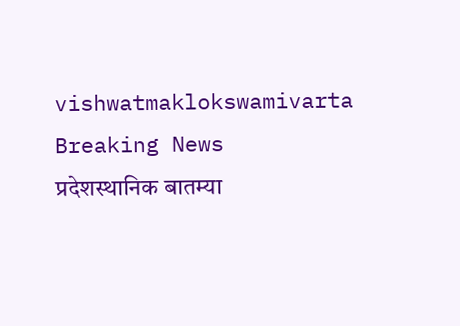vishwatmaklokswamivarta
Breaking News
प्रदेशस्थानिक बातम्या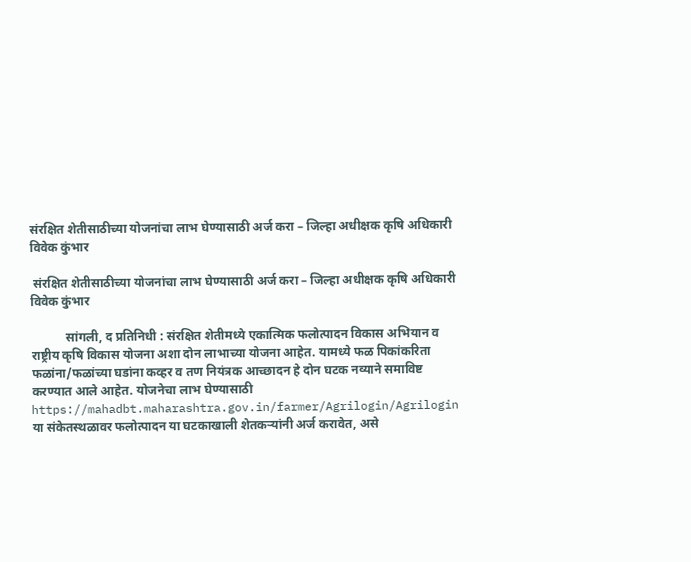संरक्षित शेतीसाठीच्या योजनांचा लाभ घेण्यासाठी अर्ज करा – जिल्हा अधीक्षक कृषि अधिकारी विवेक कुंभार

 संरक्षित शेतीसाठीच्या योजनांचा लाभ घेण्यासाठी अर्ज करा – जिल्हा अधीक्षक कृषि अधिकारी विवेक कुंभार

           सांगली, द प्रतिनिधी : संरक्षित शेतीमध्ये एकात्मिक फलोत्पादन विकास अभियान व राष्ट्रीय कृषि विकास योजना अशा दोन लाभाच्या योजना आहेत. यामध्ये फळ पिकांकरिता फळांना/फळांच्या घडांना कव्हर व तण नियंत्रक आच्छादन हे दोन घटक नव्याने समाविष्ट करण्यात आले आहेत. योजनेचा लाभ घेण्यासाठी https://mahadbt.maharashtra.gov.in/farmer/Agrilogin/Agrilogin या संकेतस्थळावर फलोत्पादन या घटकाखाली शेतकऱ्यांनी अर्ज करावेत, असे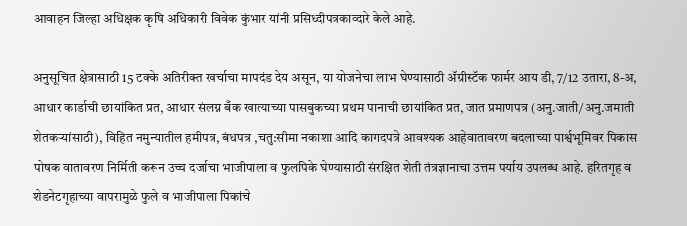आवाहन जिल्हा अधिक्षक कृषि अधिकारी विवेक कुंभार यांनी प्रसिध्दीपत्रकाव्दारे केले आहे.

अनुसूचित क्षेत्रासाठी 15 टक्के अतिरीक्त खर्चाचा मापदंड देय असून, या योजनेचा लाभ घेण्यासाठी ॲग्रीस्टॅक फार्मर आय डी, 7/12 उतारा, 8-अ, आधार कार्डाची छायांकित प्रत, आधार संलग्न बँक खात्याच्या पासबुकच्या प्रथम पानाची छायांकित प्रत, जात प्रमाणपत्र (अनु.जाती/अनु.जमाती शेतकऱ्यांसाठी), विहित नमुन्यातील हमीपत्र, बंधपत्र ,चतु:सीमा नकाशा आदि कागदपत्रे आवश्यक आहेवातावरण बदलाच्या पार्श्वभूमिवर पिकास पोषक वातावरण निर्मिती करून उच्च दर्जाचा भाजीपाला व फुलपिके घेण्यासाठी संरक्षित शेती तंत्रज्ञानाचा उत्तम पर्याय उपलब्ध आहे. हरितगृह व शेडनेटगृहाच्या वापरामुळे फुले व भाजीपाला पिकांचे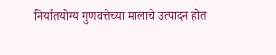निर्यातयोग्य गुणवत्तेच्या मालाचे उत्पादन होत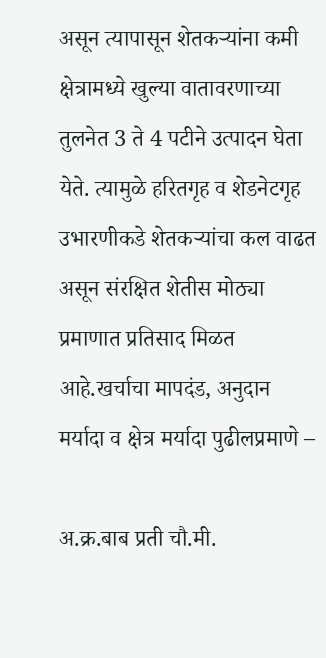असून त्यापासून शेतकऱ्यांना कमी क्षेत्रामध्ये खुल्या वातावरणाच्या तुलनेत 3 ते 4 पटीने उत्पादन घेता येते. त्यामुळे हरितगृह व शेडनेटगृह उभारणीकडे शेतकऱ्यांचा कल वाढत असून संरक्षित शेतीस मोठ्या प्रमाणात प्रतिसाद मिळत आहे.खर्चाचा मापदंड, अनुदान मर्यादा व क्षेत्र मर्यादा पुढीलप्रमाणे –

अ.क्र.बाब प्रती चौ.मी.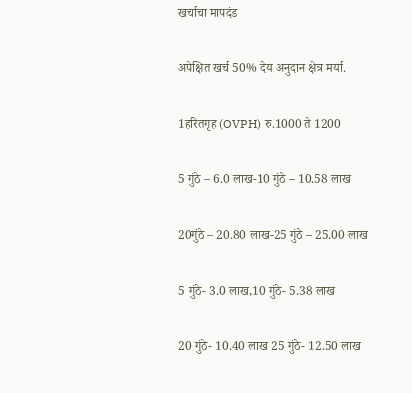खर्चाचा मापदंड

अपेक्षित खर्च 50% देय अनुदान क्षेत्र मर्या.

1हरितगृह (OVPH) रु.1000 ते 1200

5 गुंठे – 6.0 लाख-10 गुंठे – 10.58 लाख

20गुंठे – 20.80 लाख-25 गुंठे – 25.00 लाख

5 गुंठे- 3.0 लाख,10 गुंठे- 5.38 लाख

20 गुंठे- 10.40 लाख 25 गुंठे- 12.50 लाख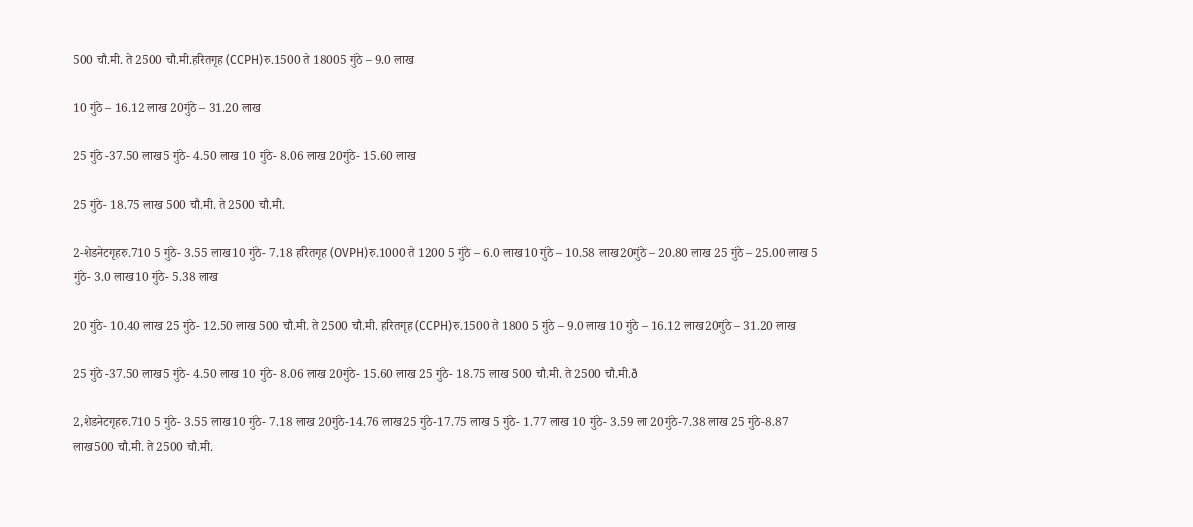500 चौ.मी. ते 2500 चौ.मी.हरितगृह (CCPH)रु.1500 ते 18005 गुंठे – 9.0 लाख

10 गुंठे – 16.12 लाख 20गुंठे – 31.20 लाख

25 गुंठे -37.50 लाख5 गुंठे- 4.50 लाख 10 गुंठे- 8.06 लाख 20गुंठे- 15.60 लाख

25 गुंठे- 18.75 लाख 500 चौ.मी. ते 2500 चौ.मी.

2-शेडनेटगृहरु.710 5 गुंठे- 3.55 लाख10 गुंठे- 7.18 हरितगृह (OVPH)रु.1000 ते 1200 5 गुंठे – 6.0 लाख10 गुंठे – 10.58 लाख20गुंठे – 20.80 लाख 25 गुंठे – 25.00 लाख 5 गुंठे- 3.0 लाख10 गुंठे- 5.38 लाख

20 गुंठे- 10.40 लाख 25 गुंठे- 12.50 लाख 500 चौ.मी. ते 2500 चौ.मी. हरितगृह (CCPH)रु.1500 ते 1800 5 गुंठे – 9.0 लाख 10 गुंठे – 16.12 लाख20गुंठे – 31.20 लाख

25 गुंठे -37.50 लाख5 गुंठे- 4.50 लाख 10 गुंठे- 8.06 लाख 20गुंठे- 15.60 लाख 25 गुंठे- 18.75 लाख 500 चौ.मी. ते 2500 चौ.मी.ð

2,शेडनेटगृहरु.710 5 गुंठे- 3.55 लाख10 गुंठे- 7.18 लाख 20गुंठे-14.76 लाख25 गुंठे-17.75 लाख 5 गुंठे- 1.77 लाख 10 गुंठे- 3.59 ला 20गुंठे-7.38 लाख 25 गुंठे-8.87 लाख500 चौ.मी. ते 2500 चौ.मी.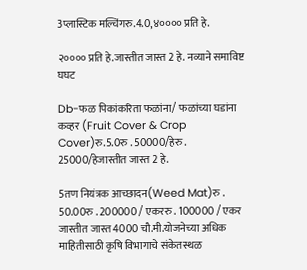3प्लास्टिक मल्चिंगरु.4.0,४०००० प्रति हे.

२०००० प्रति हे.जास्तीत जास्त 2 हे. नव्याने समाविष्ट घघट

Db-फळ पिकांकरिता फळांना/ फळांच्या घडांना कव्हर (Fruit Cover & Crop Cover)रु.5.0रु . 50000/हेरु . 25000/हेजास्तीत जास्त 2 हे.

5तण नियंत्रक आच्छादन(Weed Mat)रु . 50.00रु . 200000 / एकररु . 100000 / एकर जास्तीत जास्त 4000 चौ.मी.योजनेच्या अधिक माहितीसाठी कृषि विभागाचे संकेतस्थळ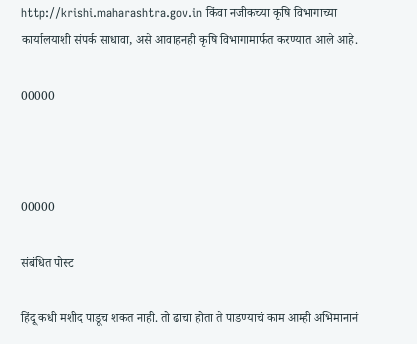http://krishi.maharashtra.gov.in किंवा नजीकच्या कृषि विभागाच्या कार्यालयाशी संपर्क साधावा, असे आवाहनही कृषि विभागामार्फत करण्यात आले आहे.

00000



00000

संबंधित पोस्ट

हिंदू कधी मशीद पाडूच शकत नाही. तो ढाचा होता ते पाडण्याचं काम आम्ही अभिमानानं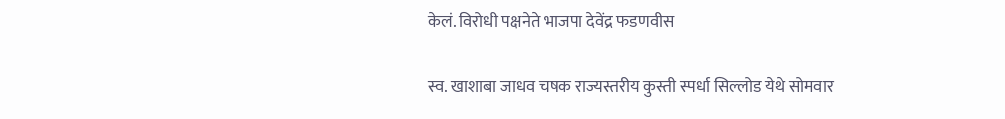केलं. विरोधी पक्षनेते भाजपा देवेंद्र फडणवीस

स्व. खाशाबा जाधव चषक राज्यस्तरीय कुस्ती स्पर्धा सिल्लोड येथे सोमवार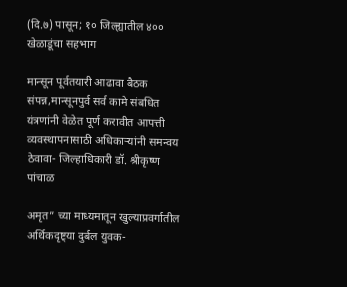(दि.७) पासून; १० जिल्ह्यातील ४०० खेळाडूंचा सहभाग

मान्सून पूर्वतयारी आढावा बैठक संपन्न,मान्सूनपुर्व सर्व कामे संबधित यंत्रणांनी वेळेत पूर्ण करावीत आपत्ती व्यवस्थापनासाठी अधिकाऱ्यांनी समन्वय ठेवावा- जिल्हाधिकारी डॉ. श्रीकृष्ण पांचाळ

अमृत” च्या माध्यमातून खुल्याप्रवर्गातील अर्थिकदृष्ट्या दुर्बल युवक-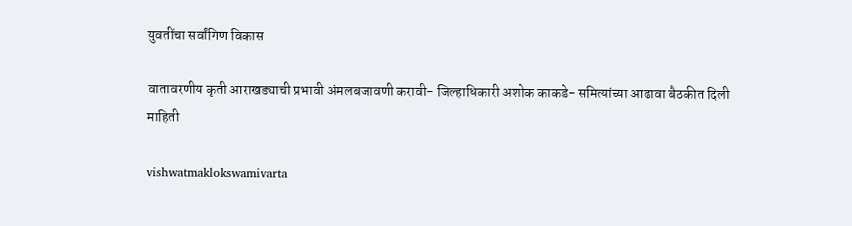युवतींचा सर्वांगिण विकास

वातावरणीय कृती आराखड्याची प्रभावी अंमलबजावणी करावी- जिल्हाधिकारी अशोक काकडे- समित्यांच्या आढावा बैठकीत दिली माहिती

vishwatmaklokswamivarta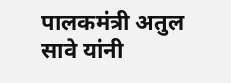पालकमंत्री अतुल सावे यांनी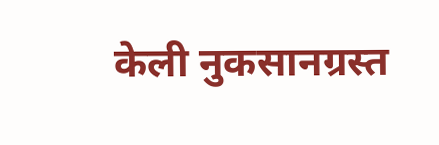केली नुकसानग्रस्त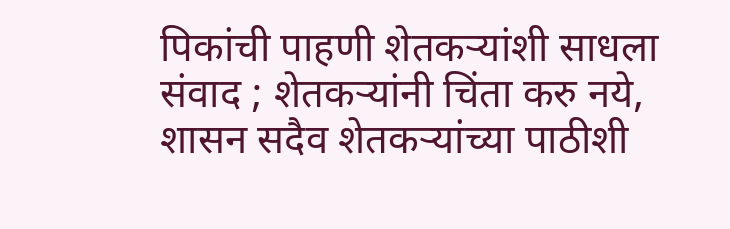पिकांची पाहणी शेतकऱ्यांशी साधला संवाद ; शेतकऱ्यांनी चिंता करु नये, शासन सदैव शेतकऱ्यांच्या पाठीशी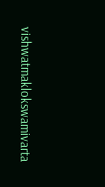vishwatmaklokswamivarta